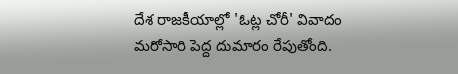దేశ రాజకీయాల్లో 'ఓట్ల చోరీ' వివాదం మరోసారి పెద్ద దుమారం రేపుతోంది.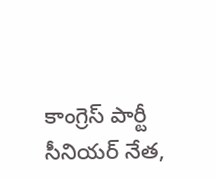కాంగ్రెస్ పార్టీ సీనియర్ నేత,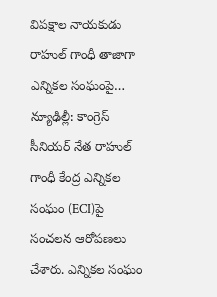విపక్షాల నాయకుడు రాహుల్ గాంధీ తాజాగా ఎన్నికల సంఘంపై…
న్యూఢిల్లీ: కాంగ్రెస్ సీనియర్ నేత రాహుల్ గాంధీ కేంద్ర ఎన్నికల సంఘం (ECI)పై సంచలన ఆరోపణలు చేశారు. ఎన్నికల సంఘం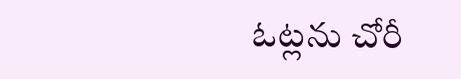ఓట్లను చోరీ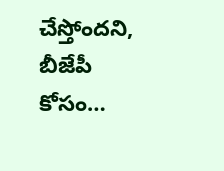చేస్తోందని, బీజేపీ కోసం…